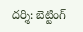దర్శి: బెట్టింగ్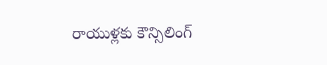రాయుళ్లకు కౌన్సిలింగ్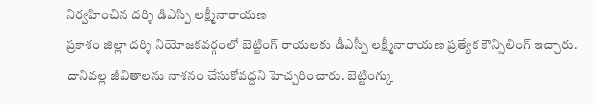నిర్వహించిన దర్శి డిఎస్పి లక్ష్మీనారాయణ
ప్రకాశం జిల్లా దర్శి నియోజకవర్గంలో బెట్టింగ్ రాయలకు డీఎస్పీ లక్ష్మీనారాయణ ప్రత్యేక కౌన్సిలింగ్ ఇచ్చారు. దానివల్ల జీవితాలను నాశనం చేసుకోవద్దని హెచ్చరించారు. బెట్టింగ్కు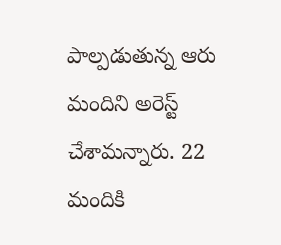పాల్పడుతున్న ఆరు మందిని అరెస్ట్ చేశామన్నారు. 22 మందికి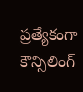ప్రత్యేకంగా కౌన్సిలింగ్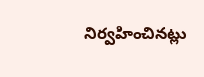నిర్వహించినట్లు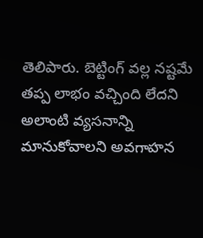తెలిపారు. బెట్టింగ్ వల్ల నష్టమే తప్ప లాభం వచ్చింది లేదని అలాంటి వ్యసనాన్ని మానుకోవాలని అవగాహన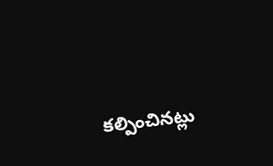కల్పించినట్లు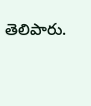తెలిపారు.